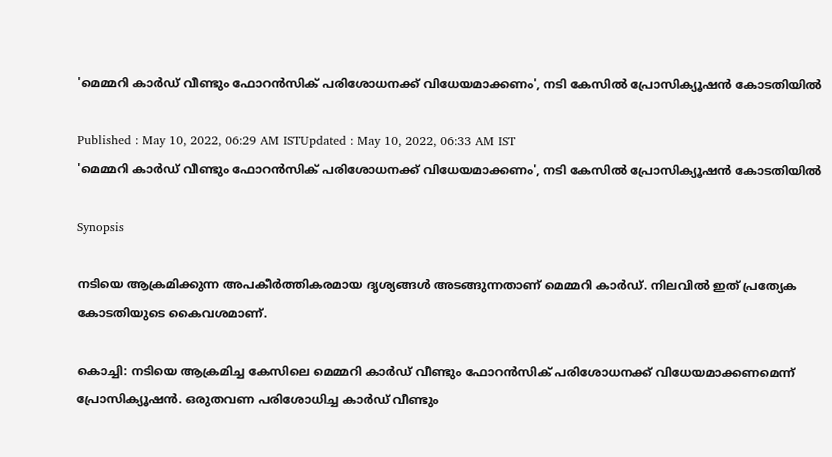'മെമ്മറി കാർഡ് വീണ്ടും ഫോറൻസിക് പരിശോധനക്ക് വിധേയമാക്കണം', നടി കേസിൽ പ്രോസിക്യൂഷൻ കോടതിയിൽ

Published : May 10, 2022, 06:29 AM ISTUpdated : May 10, 2022, 06:33 AM IST
'മെമ്മറി കാർഡ് വീണ്ടും ഫോറൻസിക് പരിശോധനക്ക് വിധേയമാക്കണം', നടി കേസിൽ പ്രോസിക്യൂഷൻ കോടതിയിൽ

Synopsis

നടിയെ ആക്രമിക്കുന്ന അപകീർത്തികരമായ ദൃശ്യങ്ങൾ അടങ്ങുന്നതാണ് മെമ്മറി കാർഡ്. നിലവിൽ ഇത് പ്രത്യേക കോടതിയുടെ കൈവശമാണ്.

കൊച്ചി: നടിയെ ആക്രമിച്ച കേസിലെ മെമ്മറി കാർഡ് വീണ്ടും ഫോറൻസിക് പരിശോധനക്ക് വിധേയമാക്കണമെന്ന് പ്രോസിക്യൂഷൻ. ഒരുതവണ പരിശോധിച്ച കാർഡ് വീണ്ടും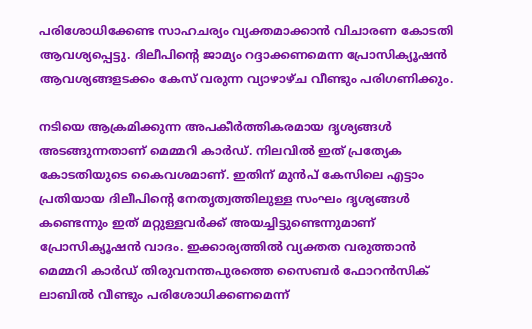പരിശോധിക്കേണ്ട സാഹചര്യം വ്യക്തമാക്കാൻ വിചാരണ കോടതി ആവശ്യപ്പെട്ടു. ദിലീപിന്‍റെ ജാമ്യം റദ്ദാക്കണമെന്ന പ്രോസിക്യൂഷൻ ആവശ്യങ്ങളടക്കം കേസ് വരുന്ന വ്യാഴാഴ്ച വീണ്ടും പരിഗണിക്കും.

നടിയെ ആക്രമിക്കുന്ന അപകീർത്തികരമായ ദൃശ്യങ്ങൾ അടങ്ങുന്നതാണ് മെമ്മറി കാർഡ്. നിലവിൽ ഇത് പ്രത്യേക കോടതിയുടെ കൈവശമാണ്. ഇതിന് മുൻപ് കേസിലെ എട്ടാം പ്രതിയായ ദിലീപിന്‍റെ നേതൃത്വത്തിലുള്ള സംഘം ദൃശ്യങ്ങൾ കണ്ടെന്നും ഇത് മറ്റുള്ളവർക്ക് അയച്ചിട്ടുണ്ടെന്നുമാണ് പ്രോസിക്യൂഷൻ വാദം. ഇക്കാര്യത്തിൽ വ്യക്തത വരുത്താൻ മെമ്മറി കാർഡ് തിരുവനന്തപുരത്തെ സൈബർ ഫോറൻസിക് ലാബിൽ വീണ്ടും പരിശോധിക്കണമെന്ന്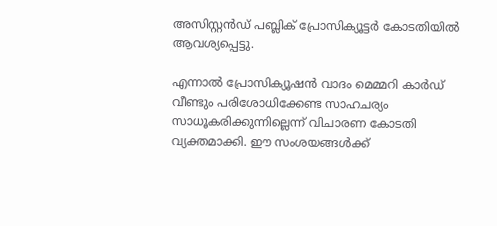അസിസ്റ്റൻഡ് പബ്ലിക് പ്രോസിക്യൂട്ടർ കോടതിയിൽ ആവശ്യപ്പെട്ടു.

എന്നാൽ പ്രോസിക്യൂഷൻ വാദം മെമ്മറി കാർഡ് വീണ്ടും പരിശോധിക്കേണ്ട സാഹചര്യം സാധൂകരിക്കുന്നില്ലെന്ന് വിചാരണ കോടതി വ്യക്തമാക്കി. ഈ സംശയങ്ങൾക്ക്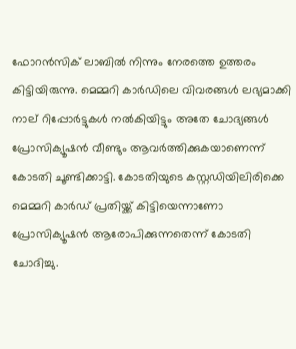ഫോറൻസിക് ലാബിൽ നിന്നും നേരത്തെ ഉത്തരം കിട്ടിയിരുന്നു. മെമ്മറി കാർഡിലെ വിവരങ്ങൾ ലഭ്യമാക്കി നാല് റിപ്പോർട്ടുകൾ നൽകിയിട്ടും അതേ ചോദ്യങ്ങൾ പ്രോസിക്യൂഷൻ വീണ്ടും ആവർത്തിക്കുകയാണെന്ന് കോടതി ചൂണ്ടിക്കാട്ടി. കോടതിയുടെ കസ്റ്റഡിയിലിരിക്കെ മെമ്മറി കാർഡ് പ്രതിയ്ക്ക് കിട്ടിയെന്നാണോ പ്രോസിക്യൂഷൻ ആരോപിക്കുന്നതെന്ന് കോടതി ചോദിച്ചു.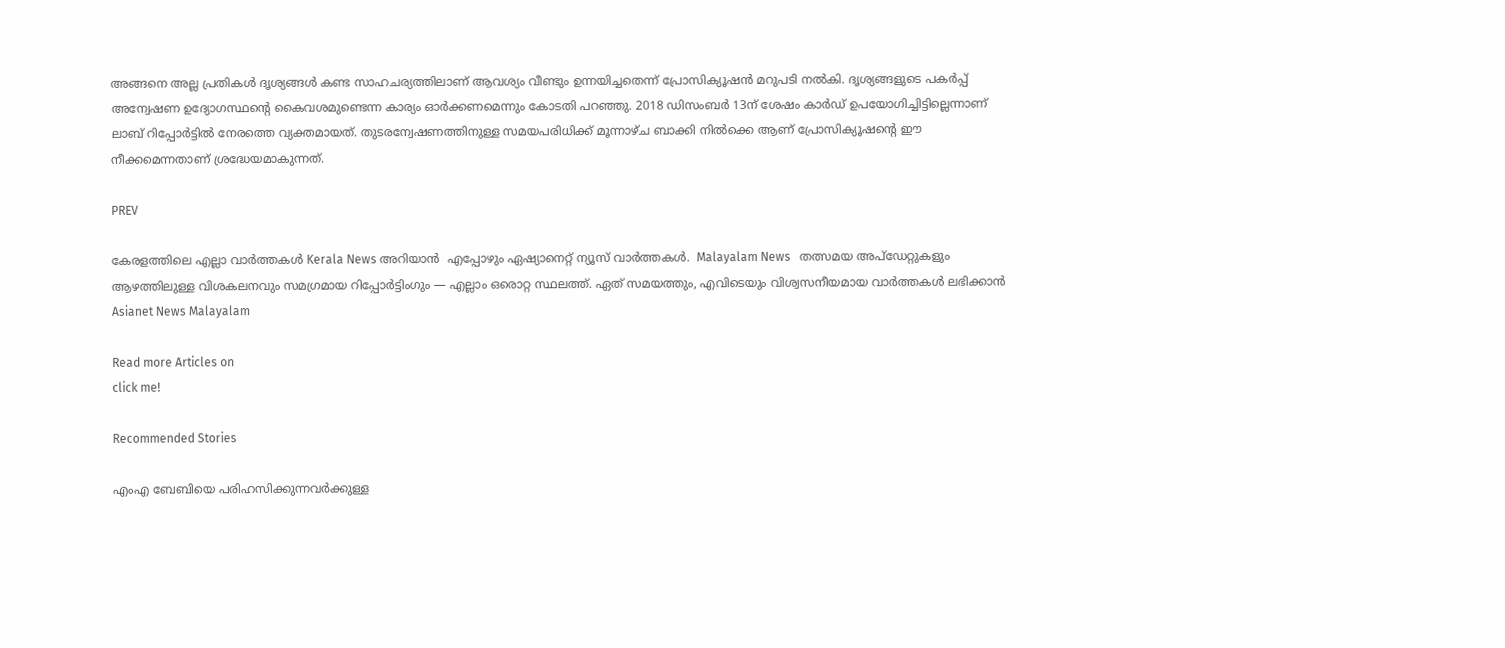അങ്ങനെ അല്ല പ്രതികൾ ദൃശ്യങ്ങൾ കണ്ട സാഹചര്യത്തിലാണ് ആവശ്യം വീണ്ടും ഉന്നയിച്ചതെന്ന് പ്രോസിക്യൂഷൻ മറുപടി നൽകി. ദൃശ്യങ്ങളുടെ പകർപ്പ് അന്വേഷണ ഉദ്യോഗസ്ഥന്‍റെ കൈവശമുണ്ടെന്ന കാര്യം ഓർക്കണമെന്നും കോടതി പറഞ്ഞു. 2018 ഡിസംബർ 13ന് ശേഷം കാർഡ് ഉപയോഗിച്ചിട്ടില്ലെന്നാണ് ലാബ് റിപ്പോർട്ടിൽ നേരത്തെ വ്യക്തമായത്. തുടരന്വേഷണത്തിനുള്ള സമയപരിധിക്ക് മൂന്നാഴ്ച ബാക്കി നിൽക്കെ ആണ് പ്രോസിക്യൂഷന്‍റെ ഈ നീക്കമെന്നതാണ് ശ്രദ്ധേയമാകുന്നത്.

PREV

കേരളത്തിലെ എല്ലാ വാർത്തകൾ Kerala News അറിയാൻ  എപ്പോഴും ഏഷ്യാനെറ്റ് ന്യൂസ് വാർത്തകൾ.  Malayalam News   തത്സമയ അപ്‌ഡേറ്റുകളും ആഴത്തിലുള്ള വിശകലനവും സമഗ്രമായ റിപ്പോർട്ടിംഗും — എല്ലാം ഒരൊറ്റ സ്ഥലത്ത്. ഏത് സമയത്തും, എവിടെയും വിശ്വസനീയമായ വാർത്തകൾ ലഭിക്കാൻ Asianet News Malayalam

Read more Articles on
click me!

Recommended Stories

എംഎ ബേബിയെ പരിഹസിക്കുന്നവർക്കുള്ള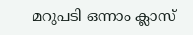മറുപടി ഒന്നാം ക്ലാസ്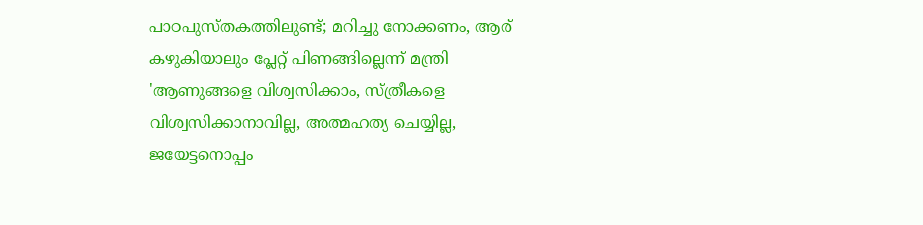പാഠപുസ്തകത്തിലുണ്ട്; മറിച്ചു നോക്കണം, ആര് കഴുകിയാലും പ്ലേറ്റ് പിണങ്ങില്ലെന്ന് മന്ത്രി
'ആണുങ്ങളെ വിശ്വസിക്കാം, സ്ത്രീകളെ വിശ്വസിക്കാനാവില്ല, അത്മഹത്യ ചെയ്യില്ല, ജയേട്ടനൊപ്പം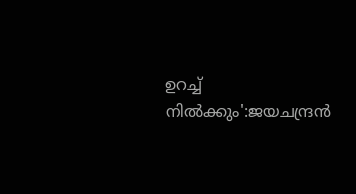ഉറച്ച് നിൽക്കും':ജയചന്ദ്രൻ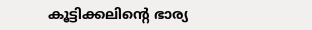കൂട്ടിക്കലിന്റെ ഭാര്യ